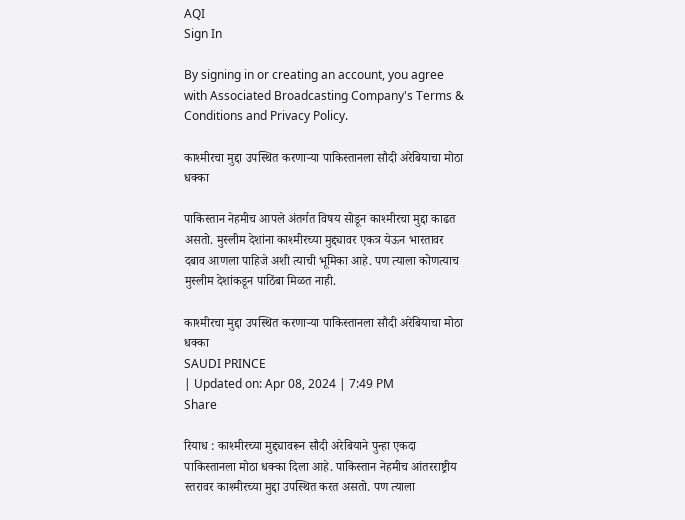AQI
Sign In

By signing in or creating an account, you agree with Associated Broadcasting Company's Terms & Conditions and Privacy Policy.

काश्मीरचा मुद्दा उपस्थित करणाऱ्या पाकिस्तानला सौदी अरेबियाचा मोठा धक्का

पाकिस्तान नेहमीच आपले अंतर्गत विषय सोडून काश्मीरचा मुद्दा काढत असतो. मुस्लीम देशांना काश्मीरच्या मुद्द्यावर एकत्र येऊन भारतावर दबाव आणला पाहिजे अशी त्याची भूमिका आहे. पण त्याला कोणत्याच मुस्लीम देशांकडून पाठिंबा मिळत नाही.

काश्मीरचा मुद्दा उपस्थित करणाऱ्या पाकिस्तानला सौदी अरेबियाचा मोठा धक्का
SAUDI PRINCE
| Updated on: Apr 08, 2024 | 7:49 PM
Share

रियाध : काश्मीरच्या मुद्द्यावरून सौदी अरेबियाने पुन्हा एकदा पाकिस्तानला मोठा धक्का दिला आहे. पाकिस्तान नेहमीच आंतरराष्ट्रीय स्तरावर काश्मीरच्या मुद्दा उपस्थित करत असतो. पण त्याला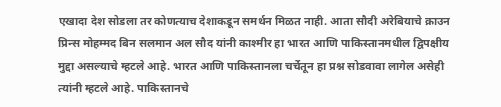एखादा देश सोडला तर कोणत्याच देशाकडून समर्थन मिळत नाही. आता सौदी अरेबियाचे क्राउन प्रिन्स मोहम्मद बिन सलमान अल सौद यांनी काश्मीर हा भारत आणि पाकिस्तानमधील द्विपक्षीय मुद्दा असल्याचे म्हटले आहे. भारत आणि पाकिस्तानला चर्चेतून हा प्रश्न सोडवावा लागेल असेही त्यांनी म्हटले आहे. पाकिस्तानचे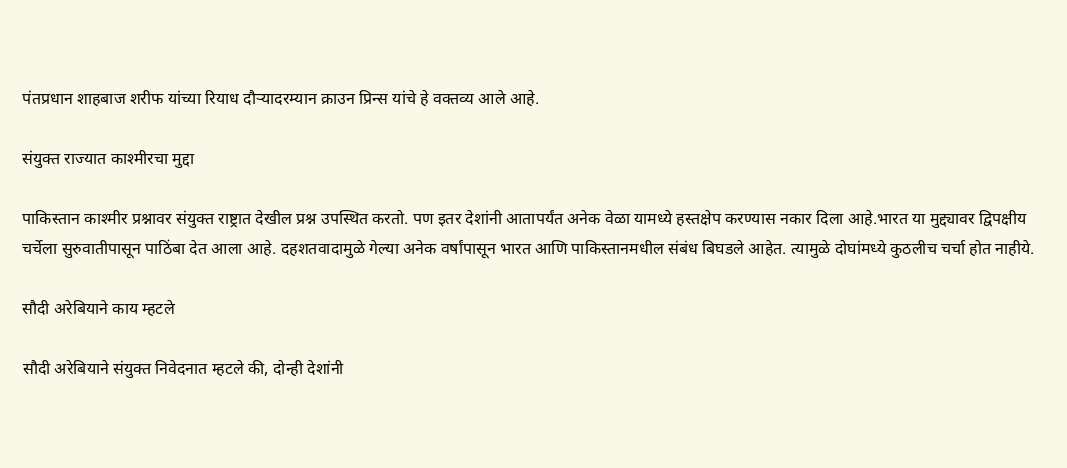पंतप्रधान शाहबाज शरीफ यांच्या रियाध दौऱ्यादरम्यान क्राउन प्रिन्स यांचे हे वक्तव्य आले आहे.

संयुक्त राज्यात काश्मीरचा मुद्दा

पाकिस्तान काश्मीर प्रश्नावर संयुक्त राष्ट्रात देखील प्रश्न उपस्थित करतो. पण इतर देशांनी आतापर्यंत अनेक वेळा यामध्ये हस्तक्षेप करण्यास नकार दिला आहे.भारत या मुद्द्यावर द्विपक्षीय चर्चेला सुरुवातीपासून पाठिंबा देत आला आहे. दहशतवादामुळे गेल्या अनेक वर्षांपासून भारत आणि पाकिस्तानमधील संबंध बिघडले आहेत. त्यामुळे दोघांमध्ये कुठलीच चर्चा होत नाहीये.

सौदी अरेबियाने काय म्हटले

सौदी अरेबियाने संयुक्त निवेदनात म्हटले की, दोन्ही देशांनी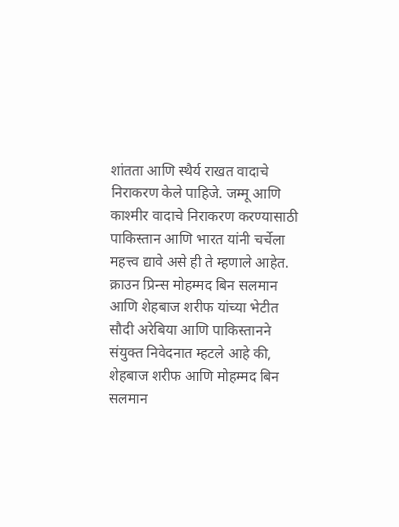शांतता आणि स्थैर्य राखत वादाचे निराकरण केले पाहिजे. जम्मू आणि काश्मीर वादाचे निराकरण करण्यासाठी पाकिस्तान आणि भारत यांनी चर्चेला महत्त्व द्यावे असे ही ते म्हणाले आहेत. क्राउन प्रिन्स मोहम्मद बिन सलमान आणि शेहबाज शरीफ यांच्या भेटीत सौदी अरेबिया आणि पाकिस्तानने संयुक्त निवेदनात म्हटले आहे की, शेहबाज शरीफ आणि मोहम्मद बिन सलमान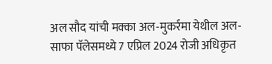अल सौद यांची मक्का अल-मुकर्रमा येथील अल-साफा पॅलेसमध्ये 7 एप्रिल 2024 रोजी अधिकृत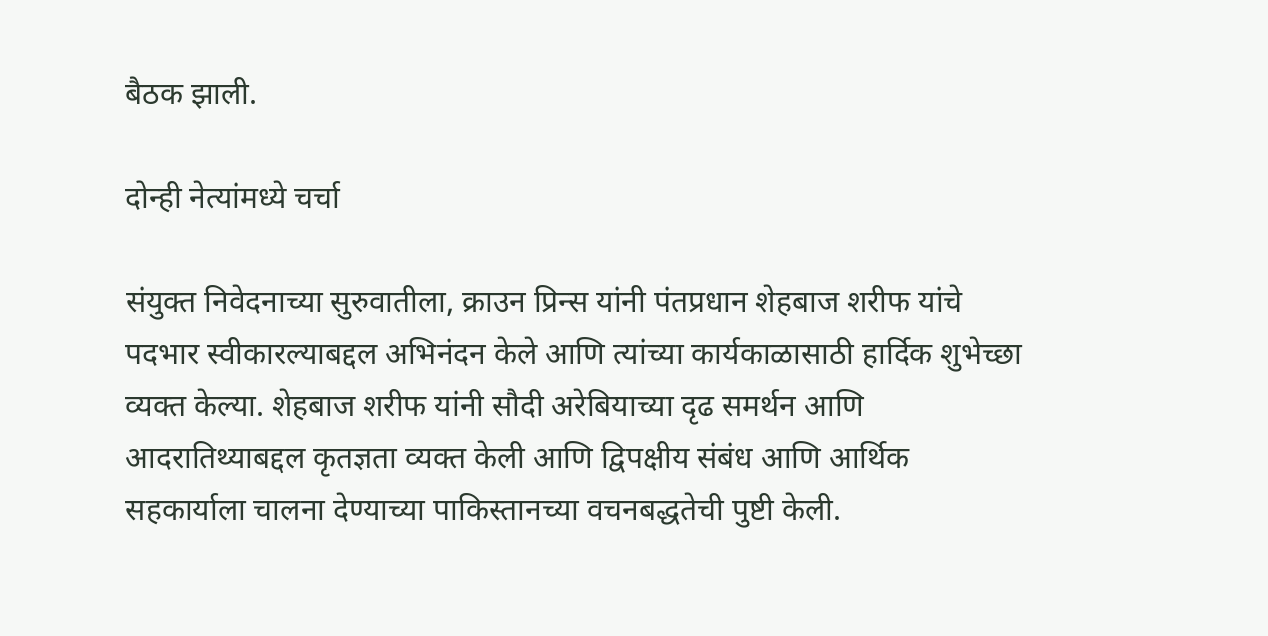बैठक झाली.

दोन्ही नेत्यांमध्ये चर्चा

संयुक्त निवेदनाच्या सुरुवातीला, क्राउन प्रिन्स यांनी पंतप्रधान शेहबाज शरीफ यांचे पदभार स्वीकारल्याबद्दल अभिनंदन केले आणि त्यांच्या कार्यकाळासाठी हार्दिक शुभेच्छा व्यक्त केल्या. शेहबाज शरीफ यांनी सौदी अरेबियाच्या दृढ समर्थन आणि आदरातिथ्याबद्दल कृतज्ञता व्यक्त केली आणि द्विपक्षीय संबंध आणि आर्थिक सहकार्याला चालना देण्याच्या पाकिस्तानच्या वचनबद्धतेची पुष्टी केली.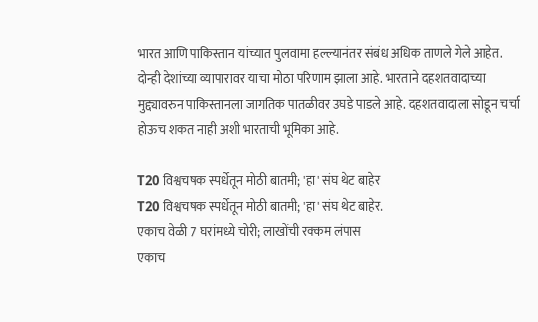भारत आणि पाकिस्तान यांच्यात पुलवामा हल्ल्यानंतर संबंध अधिक ताणले गेले आहेत. दोन्ही देशांच्या व्यापारावर याचा मोठा परिणाम झाला आहे. भारताने दहशतवादाच्या मुद्द्यावरुन पाकिस्तानला जागतिक पातळीवर उघडे पाडले आहे. दहशतवादाला सोडून चर्चा होऊच शकत नाही अशी भारताची भूमिका आहे.

T20 विश्वचषक स्पर्धेतून मोठी बातमी; 'हा' संघ थेट बाहेर
T20 विश्वचषक स्पर्धेतून मोठी बातमी; 'हा' संघ थेट बाहेर.
एकाच वेळी 7 घरांमध्ये चोरी; लाखोंची रक्कम लंपास
एकाच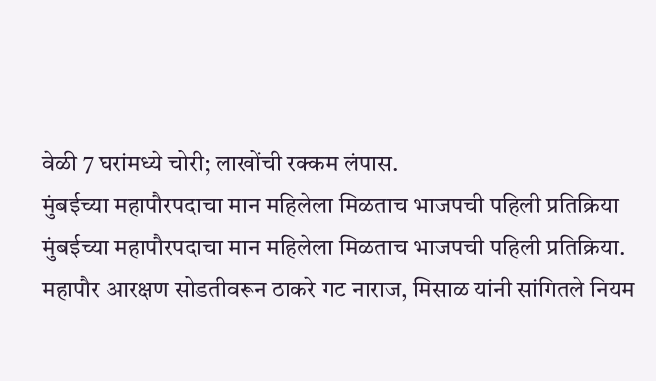वेळी 7 घरांमध्ये चोरी; लाखोंची रक्कम लंपास.
मुंबईच्या महापौरपदाचा मान महिलेला मिळताच भाजपची पहिली प्रतिक्रिया
मुंबईच्या महापौरपदाचा मान महिलेला मिळताच भाजपची पहिली प्रतिक्रिया.
महापौर आरक्षण सोडतीवरून ठाकरे गट नाराज, मिसाळ यांनी सांगितले नियम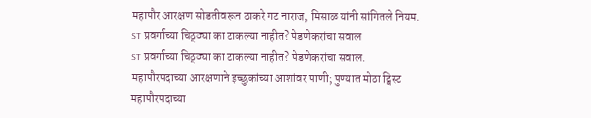महापौर आरक्षण सोडतीवरून ठाकरे गट नाराज, मिसाळ यांनी सांगितले नियम.
ST प्रवर्गाच्या चिठ्ठ्या का टाकल्या नाहीत? पेडणेकरांचा सवाल
ST प्रवर्गाच्या चिठ्ठ्या का टाकल्या नाहीत? पेडणेकरांचा सवाल.
महापौरपदाच्या आरक्षणाने इच्छुकांच्या आशांवर पाणी; पुण्यात मोठा ट्विस्ट
महापौरपदाच्या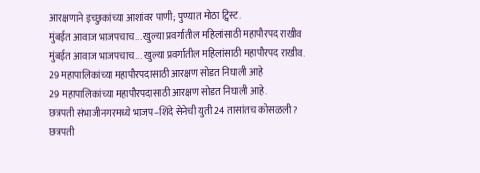आरक्षणाने इच्छुकांच्या आशांवर पाणी; पुण्यात मोठा ट्विस्ट.
मुंबईत आवाज भाजपचाच... खुल्या प्रवर्गातील महिलांसाठी महापौरपद राखीव
मुंबईत आवाज भाजपचाच... खुल्या प्रवर्गातील महिलांसाठी महापौरपद राखीव.
29 महापालिकांच्या महापौरपदासाठी आरक्षण सोडत निघाली आहे
29 महापालिकांच्या महापौरपदासाठी आरक्षण सोडत निघाली आहे.
छत्रपती संभाजीनगरमध्ये भाजप–शिंदे सेनेची युती 24 तासांतच कोसळली?
छत्रपती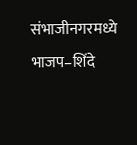संभाजीनगरमध्ये भाजप–शिंदे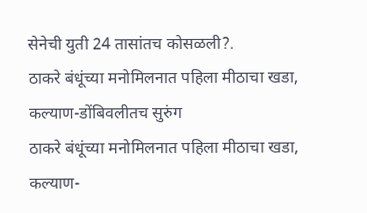सेनेची युती 24 तासांतच कोसळली?.
ठाकरे बंधूंच्या मनोमिलनात पहिला मीठाचा खडा, कल्याण-डोंबिवलीतच सुरुंग
ठाकरे बंधूंच्या मनोमिलनात पहिला मीठाचा खडा, कल्याण-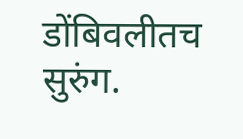डोंबिवलीतच सुरुंग.